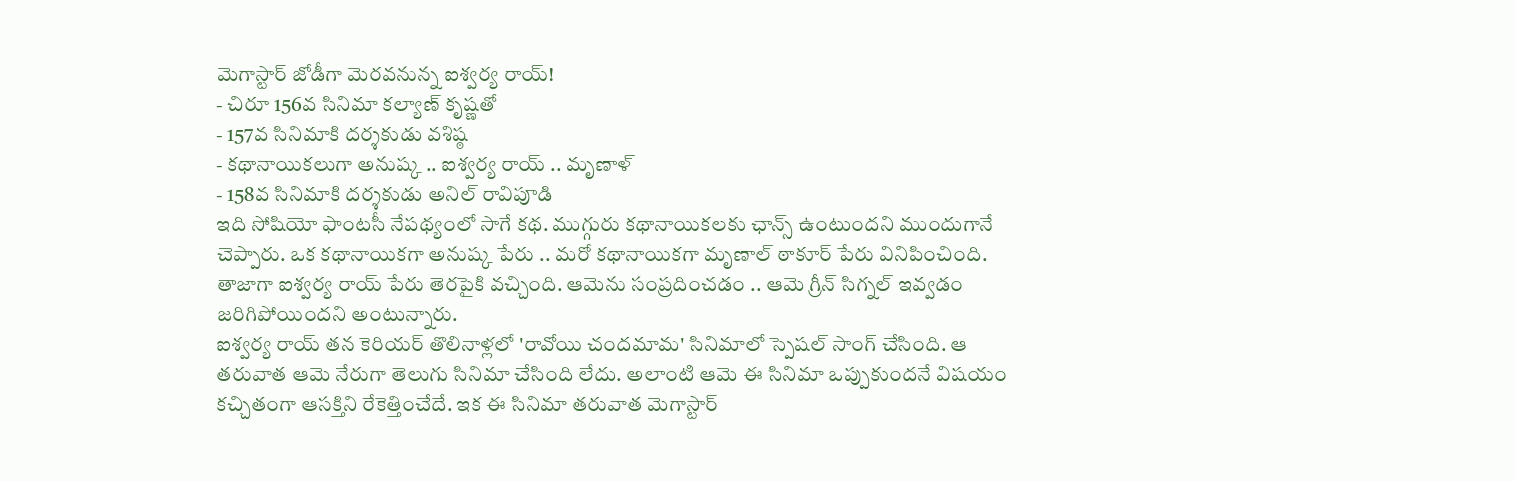మెగాస్టార్ జోడీగా మెరవనున్న ఐశ్వర్య రాయ్!
- చిరూ 156వ సినిమా కల్యాణ్ కృష్ణతో
- 157వ సినిమాకి దర్శకుడు వశిష్ఠ
- కథానాయికలుగా అనుష్క .. ఐశ్వర్య రాయ్ .. మృణాళ్
- 158వ సినిమాకి దర్శకుడు అనిల్ రావిపూడి
ఇది సోషియో ఫాంటసీ నేపథ్యంలో సాగే కథ. ముగ్గురు కథానాయికలకు ఛాన్స్ ఉంటుందని ముందుగానే చెప్పారు. ఒక కథానాయికగా అనుష్క పేరు .. మరో కథానాయికగా మృణాల్ ఠాకూర్ పేరు వినిపించింది. తాజాగా ఐశ్వర్య రాయ్ పేరు తెరపైకి వచ్చింది. ఆమెను సంప్రదించడం .. ఆమె గ్రీన్ సిగ్నల్ ఇవ్వడం జరిగిపోయిందని అంటున్నారు.
ఐశ్వర్య రాయ్ తన కెరియర్ తొలినాళ్లలో 'రావోయి చందమామ' సినిమాలో స్పెషల్ సాంగ్ చేసింది. ఆ తరువాత ఆమె నేరుగా తెలుగు సినిమా చేసింది లేదు. అలాంటి ఆమె ఈ సినిమా ఒప్పుకుందనే విషయం కచ్చితంగా ఆసక్తిని రేకెత్తించేదే. ఇక ఈ సినిమా తరువాత మెగాస్టార్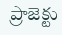ప్రాజెక్టు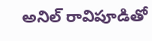అనిల్ రావిపూడితో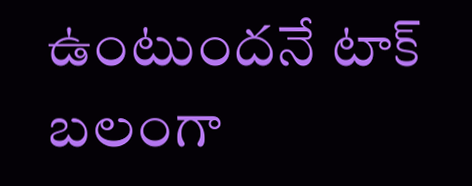ఉంటుందనే టాక్ బలంగా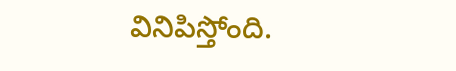వినిపిస్తోంది.